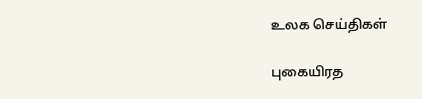உலக செய்திகள்

புகையிரத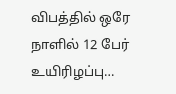விபத்தில் ஒரே நாளில் 12 பேர் உயிரிழப்பு…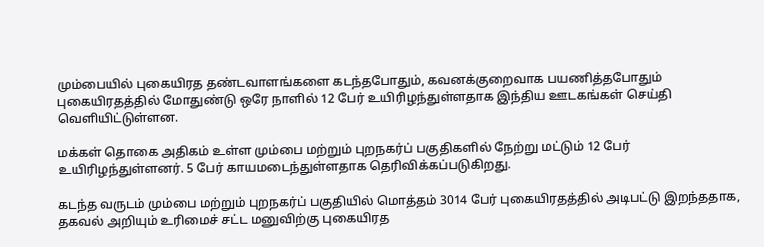மும்பையில் புகையிரத தண்டவாளங்களை கடந்தபோதும், கவனக்குறைவாக பயணித்தபோதும் புகையிரதத்தில் மோதுண்டு ஒரே நாளில் 12 பேர் உயிரிழந்துள்ளதாக இந்திய ஊடகங்கள் செய்தி வெளியிட்டுள்ளன.

மக்கள் தொகை அதிகம் உள்ள மும்பை மற்றும் புறநகர்ப் பகுதிகளில் நேற்று மட்டும் 12 பேர் உயிரிழந்துள்ளனர். 5 பேர் காயமடைந்துள்ளதாக தெரிவிக்கப்படுகிறது.

கடந்த வருடம் மும்பை மற்றும் புறநகர்ப் பகுதியில் மொத்தம் 3014 பேர் புகையிரதத்தில் அடிபட்டு இறந்ததாக, தகவல் அறியும் உரிமைச் சட்ட மனுவிற்கு புகையிரத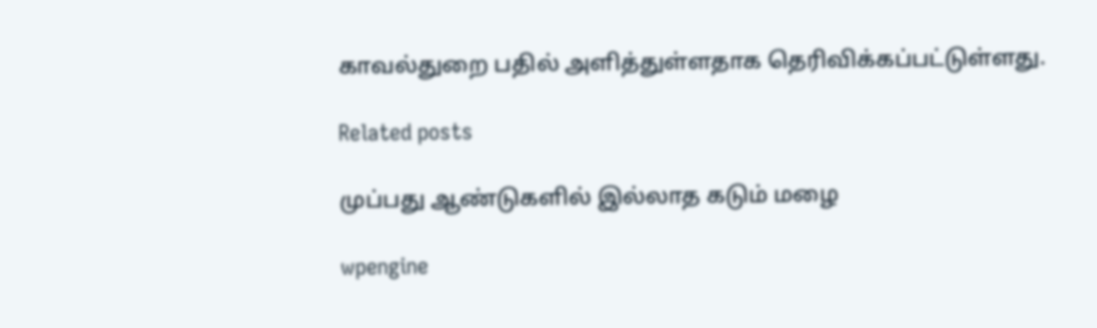காவல்துறை பதில் அளித்துள்ளதாக தெரிவிக்கப்பட்டுள்ளது.

Related posts

முப்பது ஆண்டுகளில் இல்லாத கடும் மழை

wpengine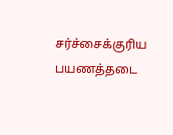சர்ச்சைக்குரிய பயணத்தடை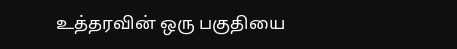உத்தரவின் ஒரு பகுதியை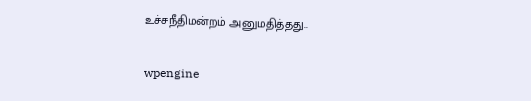உச்சநீதிமன்றம் அனுமதித்தது..

wpengine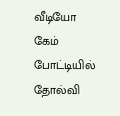வீடியோ கேம் போட்டியில் தோல்வி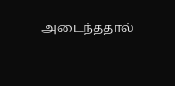அடைந்ததால்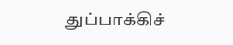துப்பாக்கிச்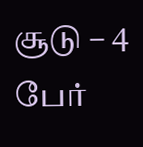சூடு – 4 பேர்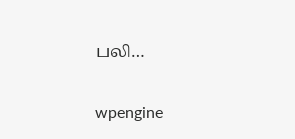பலி…

wpengine